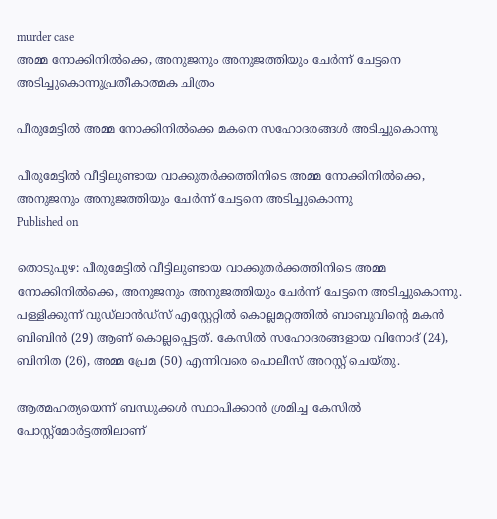murder case
അമ്മ നോക്കിനില്‍ക്കെ, അനുജനും അനുജത്തിയും ചേര്‍ന്ന് ചേട്ടനെ അടിച്ചുകൊന്നുപ്രതീകാത്മക ചിത്രം

പീരുമേട്ടില്‍ അമ്മ നോക്കിനില്‍ക്കെ മകനെ സഹോദരങ്ങള്‍ അടിച്ചുകൊന്നു

പീരുമേട്ടില്‍ വീട്ടിലുണ്ടായ വാക്കുതര്‍ക്കത്തിനിടെ അമ്മ നോക്കിനില്‍ക്കെ, അനുജനും അനുജത്തിയും ചേര്‍ന്ന് ചേട്ടനെ അടിച്ചുകൊന്നു
Published on

തൊടുപുഴ: പീരുമേട്ടില്‍ വീട്ടിലുണ്ടായ വാക്കുതര്‍ക്കത്തിനിടെ അമ്മ നോക്കിനില്‍ക്കെ, അനുജനും അനുജത്തിയും ചേര്‍ന്ന് ചേട്ടനെ അടിച്ചുകൊന്നു. പള്ളിക്കുന്ന് വുഡ്ലാന്‍ഡ്‌സ് എസ്റ്റേറ്റില്‍ കൊല്ലമറ്റത്തില്‍ ബാബുവിന്റെ മകന്‍ ബിബിന്‍ (29) ആണ് കൊല്ലപ്പെട്ടത്. കേസില്‍ സഹോദരങ്ങളായ വിനോദ് (24), ബിനിത (26), അമ്മ പ്രേമ (50) എന്നിവരെ പൊലീസ് അറസ്റ്റ് ചെയ്തു.

ആത്മഹത്യയെന്ന് ബന്ധുക്കള്‍ സ്ഥാപിക്കാന്‍ ശ്രമിച്ച കേസില്‍ പോസ്റ്റ്‌മോര്‍ട്ടത്തിലാണ്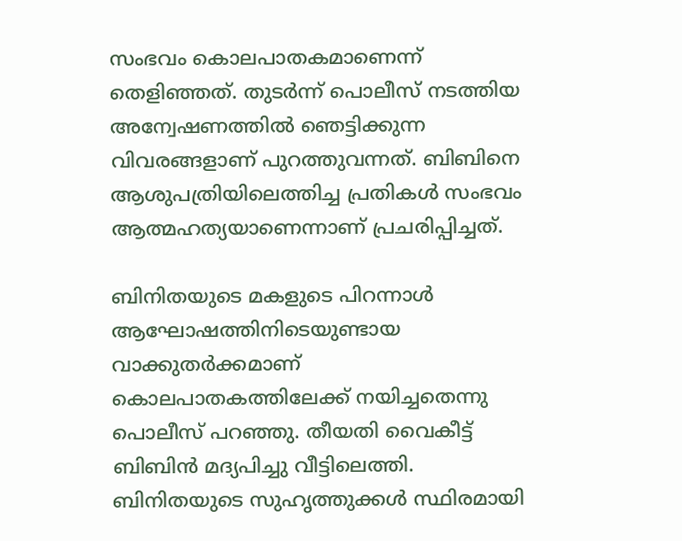സംഭവം കൊലപാതകമാണെന്ന് തെളിഞ്ഞത്. തുടര്‍ന്ന് പൊലീസ് നടത്തിയ അന്വേഷണത്തില്‍ ഞെട്ടിക്കുന്ന വിവരങ്ങളാണ് പുറത്തുവന്നത്. ബിബിനെ ആശുപത്രിയിലെത്തിച്ച പ്രതികള്‍ സംഭവം ആത്മഹത്യയാണെന്നാണ് പ്രചരിപ്പിച്ചത്.

ബിനിതയുടെ മകളുടെ പിറന്നാള്‍ ആഘോഷത്തിനിടെയുണ്ടായ വാക്കുതര്‍ക്കമാണ് കൊലപാതകത്തിലേക്ക് നയിച്ചതെന്നു പൊലീസ് പറഞ്ഞു. തീയതി വൈകീട്ട് ബിബിന്‍ മദ്യപിച്ചു വീട്ടിലെത്തി. ബിനിതയുടെ സുഹൃത്തുക്കള്‍ സ്ഥിരമായി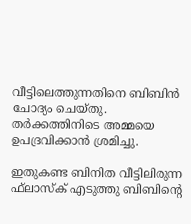വീട്ടിലെത്തുന്നതിനെ ബിബിന്‍ ചോദ്യം ചെയ്തു. തര്‍ക്കത്തിനിടെ അമ്മയെ ഉപദ്രവിക്കാന്‍ ശ്രമിച്ചു.

ഇതുകണ്ട ബിനിത വീട്ടിലിരുന്ന ഫ്‌ലാസ്‌ക് എടുത്തു ബിബിന്റെ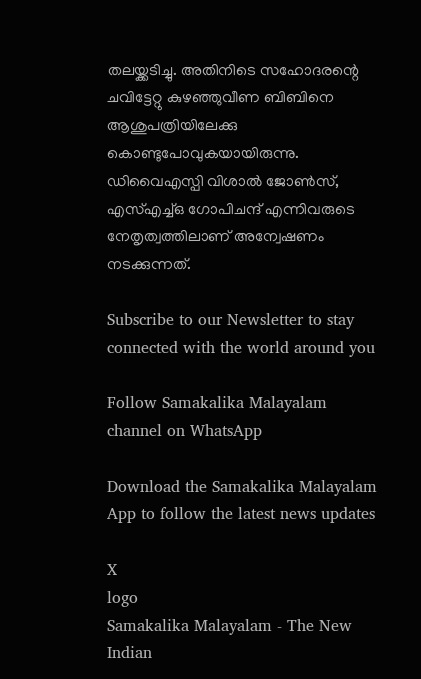തലയ്ക്കടിച്ചു. അതിനിടെ സഹോദരന്റെ ചവിട്ടേറ്റു കുഴഞ്ഞുവീണ ബിബിനെ ആശുപത്രിയിലേക്കു കൊണ്ടുപോവുകയായിരുന്നു. ഡിവൈഎസ്പി വിശാല്‍ ജോണ്‍സ്, എസ്എച്ച്ഒ ഗോപിചന്ദ് എന്നിവരുടെ നേതൃത്വത്തിലാണ് അന്വേഷണം നടക്കുന്നത്.

Subscribe to our Newsletter to stay connected with the world around you

Follow Samakalika Malayalam channel on WhatsApp

Download the Samakalika Malayalam App to follow the latest news updates

X
logo
Samakalika Malayalam - The New Indian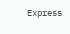Express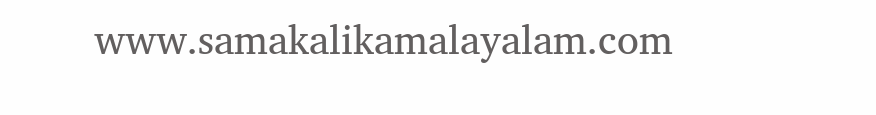www.samakalikamalayalam.com